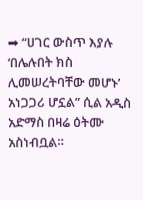➡ “ሀገር ውስጥ እያሉ ‘በሌሉበት ክስ ሊመሠረትባቸው መሆኑ’ አነጋጋሪ ሆኗል” ሲል አዲስ አድማስ በዛሬ ዕትሙ አስነብቧል።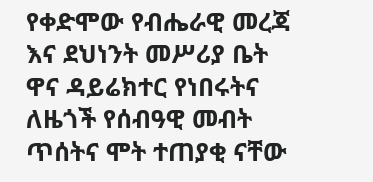የቀድሞው የብሔራዊ መረጃ እና ደህነንት መሥሪያ ቤት ዋና ዳይሬክተር የነበሩትና ለዜጎች የሰብዓዊ መብት ጥሰትና ሞት ተጠያቂ ናቸው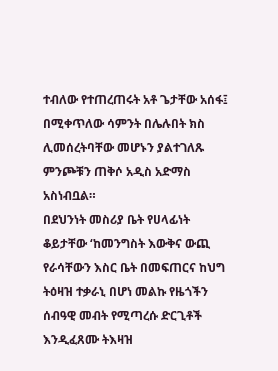ተብለው የተጠረጠሩት አቶ ጌታቸው አሰፋ፤ በሚቀጥለው ሳምንት በሌሉበት ክስ ሊመሰረትባቸው መሆኑን ያልተገለጹ ምንጮቹን ጠቅሶ አዲስ አድማስ አስነብቧል።
በደህንነት መስሪያ ቤት የሀላፊነት ቆይታቸው ‘ከመንግስት እውቅና ውጪ የራሳቸውን እስር ቤት በመፍጠርና ከህግ ትዕዛዝ ተቃራኒ በሆነ መልኩ የዜጎችን ሰብዓዊ መብት የሚጣረሱ ድርጊቶች እንዲፈጸሙ ትእዛዝ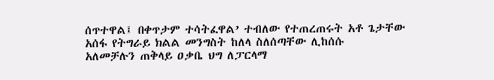ሰጥተዋል፤ በቀጥታም ተሳትፈዋል’ ተብለው የተጠረጠሩት አቶ ጌታቸው አሰፋ የትግራይ ክልል መንግስት ከለላ ስለሰጣቸው ሊከሰሱ
አለመቻሉን ጠቅላይ ዐቃቤ ህግ ለፓርላማ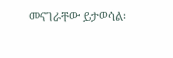መናገራቸው ይታወሳል፡